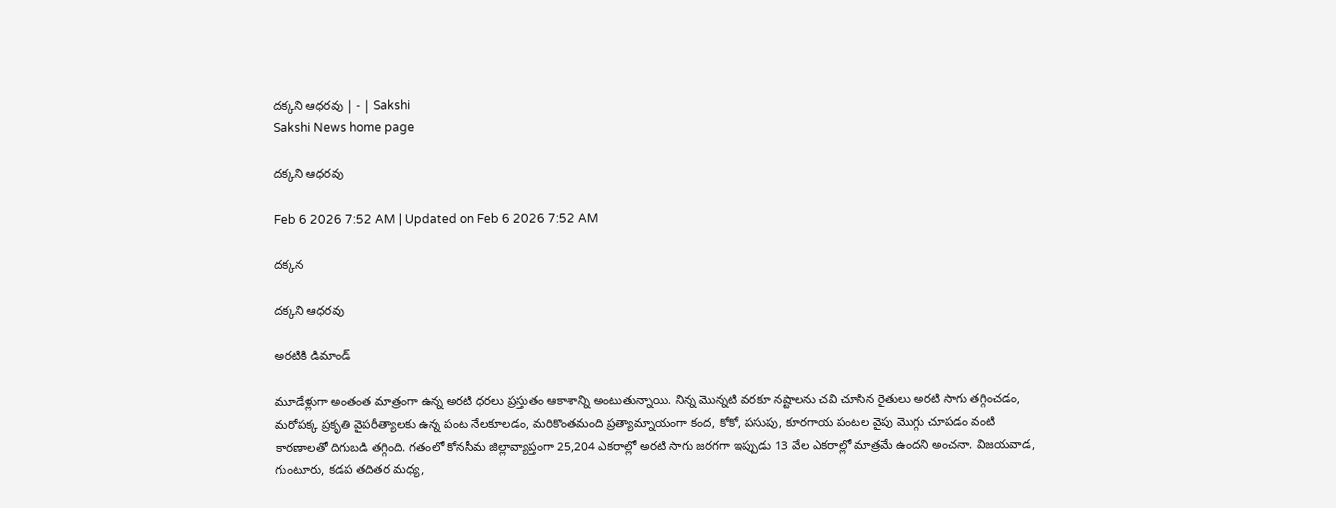దక్కని ఆధరవు | - | Sakshi
Sakshi News home page

దక్కని ఆధరవు

Feb 6 2026 7:52 AM | Updated on Feb 6 2026 7:52 AM

దక్కన

దక్కని ఆధరవు

అరటికి డిమాండ్‌

మూడేళ్లుగా అంతంత మాత్రంగా ఉన్న అరటి ధరలు ప్రస్తుతం ఆకాశాన్ని అంటుతున్నాయి. నిన్న మొన్నటి వరకూ నష్టాలను చవి చూసిన రైతులు అరటి సాగు తగ్గించడం, మరోపక్క ప్రకృతి వైపరీత్యాలకు ఉన్న పంట నేలకూలడం, మరికొంతమంది ప్రత్యామ్నాయంగా కంద, కోకో, పసుపు, కూరగాయ పంటల వైపు మొగ్గు చూపడం వంటి కారణాలతో దిగుబడి తగ్గింది. గతంలో కోనసీమ జిల్లావ్యాప్తంగా 25,204 ఎకరాల్లో అరటి సాగు జరగగా ఇప్పుడు 13 వేల ఎకరాల్లో మాత్రమే ఉందని అంచనా. విజయవాడ, గుంటూరు, కడప తదితర మధ్య,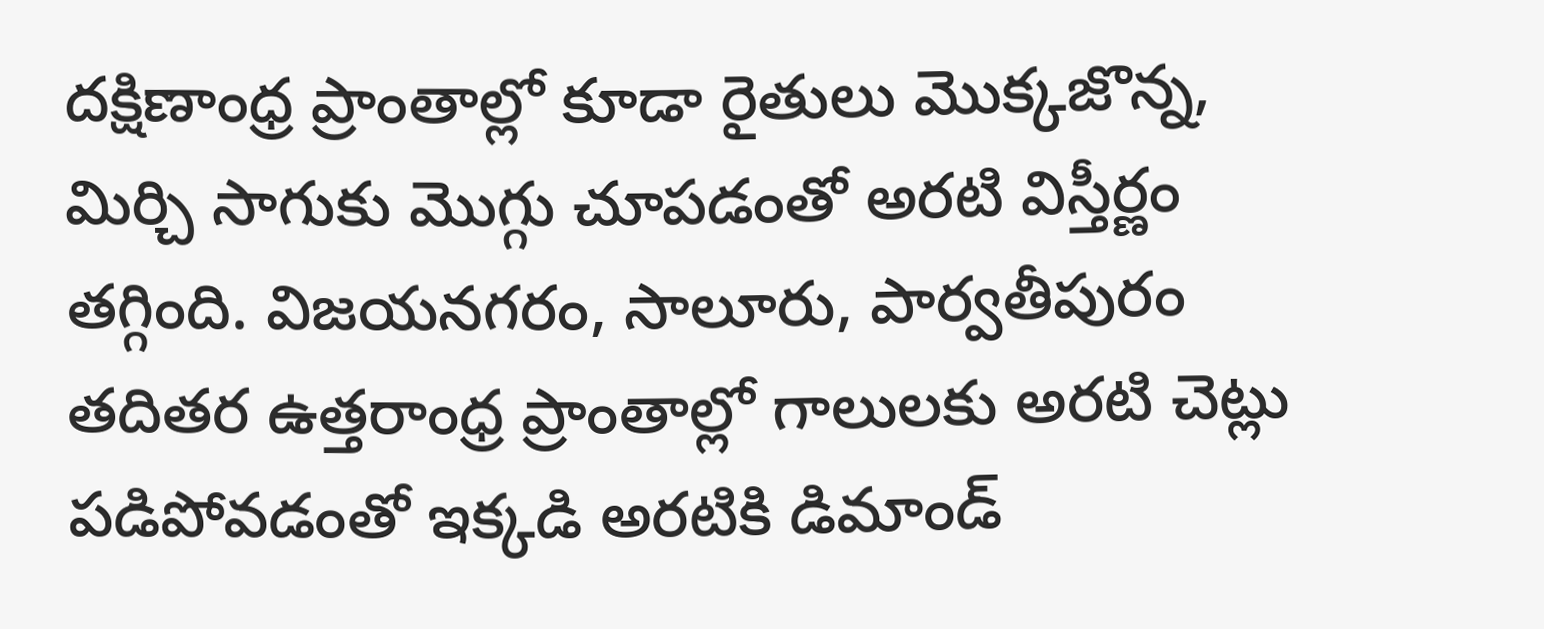దక్షిణాంధ్ర ప్రాంతాల్లో కూడా రైతులు మొక్కజొన్న, మిర్చి సాగుకు మొగ్గు చూపడంతో అరటి విస్తీర్ణం తగ్గింది. విజయనగరం, సాలూరు, పార్వతీపురం తదితర ఉత్తరాంధ్ర ప్రాంతాల్లో గాలులకు అరటి చెట్లు పడిపోవడంతో ఇక్కడి అరటికి డిమాండ్‌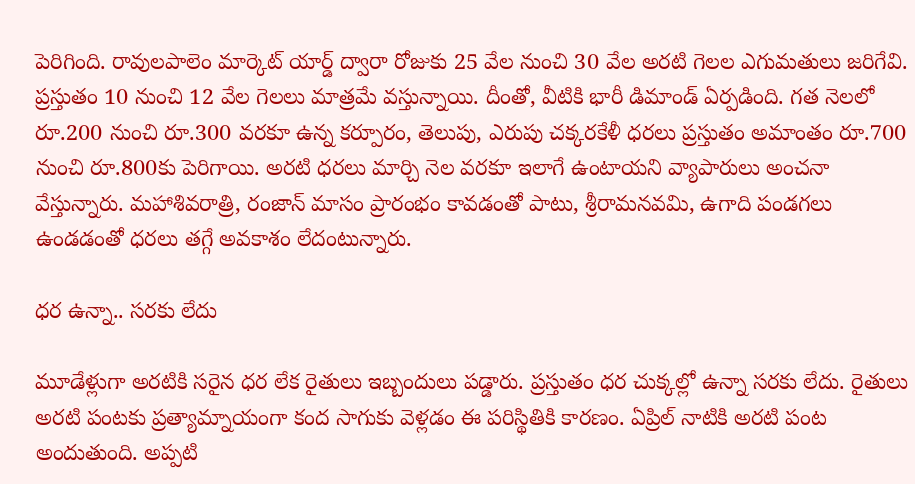పెరిగింది. రావులపాలెం మార్కెట్‌ యార్డ్‌ ద్వారా రోజుకు 25 వేల నుంచి 30 వేల అరటి గెలల ఎగుమతులు జరిగేవి. ప్రస్తుతం 10 నుంచి 12 వేల గెలలు మాత్రమే వస్తున్నాయి. దీంతో, వీటికి భారీ డిమాండ్‌ ఏర్పడింది. గత నెలలో రూ.200 నుంచి రూ.300 వరకూ ఉన్న కర్పూరం, తెలుపు, ఎరుపు చక్కరకేళీ ధరలు ప్రస్తుతం అమాంతం రూ.700 నుంచి రూ.800కు పెరిగాయి. అరటి ధరలు మార్చి నెల వరకూ ఇలాగే ఉంటాయని వ్యాపారులు అంచనా వేస్తున్నారు. మహాశివరాత్రి, రంజాన్‌ మాసం ప్రారంభం కావడంతో పాటు, శ్రీరామనవమి, ఉగాది పండగలు ఉండడంతో ధరలు తగ్గే అవకాశం లేదంటున్నారు.

ధర ఉన్నా.. సరకు లేదు

మూడేళ్లుగా అరటికి సరైన ధర లేక రైతులు ఇబ్బందులు పడ్డారు. ప్రస్తుతం ధర చుక్కల్లో ఉన్నా సరకు లేదు. రైతులు అరటి పంటకు ప్రత్యామ్నాయంగా కంద సాగుకు వెళ్లడం ఈ పరిస్థితికి కారణం. ఏప్రిల్‌ నాటికి అరటి పంట అందుతుంది. అప్పటి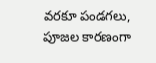వరకూ పండగలు, పూజల కారణంగా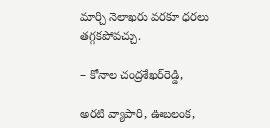మార్చి నెలాఖరు వరకూ ధరలు తగ్గకపోవచ్చు.

– కోనాల చంద్రశేఖర్‌రెడ్డి,

అరటి వ్యాపారి, ఊబలంక,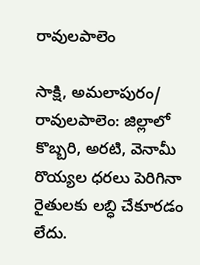రావులపాలెం

సాక్షి, అమలాపురం/ రావులపాలెం: జిల్లాలో కొబ్బరి, అరటి, వెనామీ రొయ్యల ధరలు పెరిగినా రైతులకు లబ్ధి చేకూరడం లేదు.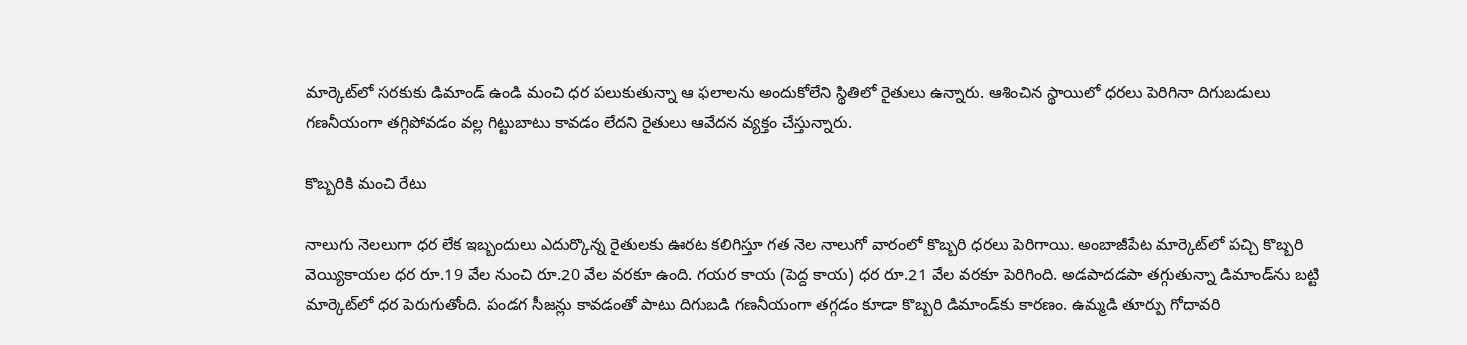మార్కెట్‌లో సరకుకు డిమాండ్‌ ఉండి మంచి ధర పలుకుతున్నా ఆ ఫలాలను అందుకోలేని స్థితిలో రైతులు ఉన్నారు. ఆశించిన స్థాయిలో ధరలు పెరిగినా దిగుబడులు గణనీయంగా తగ్గిపోవడం వల్ల గిట్టుబాటు కావడం లేదని రైతులు ఆవేదన వ్యక్తం చేస్తున్నారు.

కొబ్బరికి మంచి రేటు

నాలుగు నెలలుగా ధర లేక ఇబ్బందులు ఎదుర్కొన్న రైతులకు ఊరట కలిగిస్తూ గత నెల నాలుగో వారంలో కొబ్బరి ధరలు పెరిగాయి. అంబాజీపేట మార్కెట్‌లో పచ్చి కొబ్బరి వెయ్యికాయల ధర రూ.19 వేల నుంచి రూ.20 వేల వరకూ ఉంది. గయర కాయ (పెద్ద కాయ) ధర రూ.21 వేల వరకూ పెరిగింది. అడపాదడపా తగ్గుతున్నా డిమాండ్‌ను బట్టి మార్కెట్‌లో ధర పెరుగుతోంది. పండగ సీజన్లు కావడంతో పాటు దిగుబడి గణనీయంగా తగ్గడం కూడా కొబ్బరి డిమాండ్‌కు కారణం. ఉమ్మడి తూర్పు గోదావరి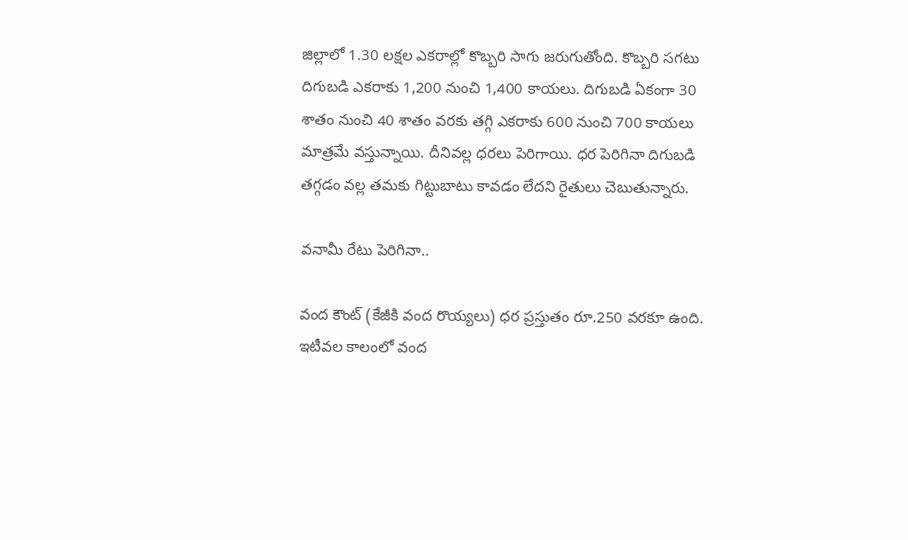జిల్లాలో 1.30 లక్షల ఎకరాల్లో కొబ్బరి సాగు జరుగుతోంది. కొబ్బరి సగటు దిగుబడి ఎకరాకు 1,200 నుంచి 1,400 కాయలు. దిగుబడి ఏకంగా 30 శాతం నుంచి 40 శాతం వరకు తగ్గి ఎకరాకు 600 నుంచి 700 కాయలు మాత్రమే వస్తున్నాయి. దీనివల్ల ధరలు పెరిగాయి. ధర పెరిగినా దిగుబడి తగ్గడం వల్ల తమకు గిట్టుబాటు కావడం లేదని రైతులు చెబుతున్నారు.

వనామీ రేటు పెరిగినా..

వంద కౌంట్‌ (కేజీకి వంద రొయ్యలు) ధర ప్రస్తుతం రూ.250 వరకూ ఉంది. ఇటీవల కాలంలో వంద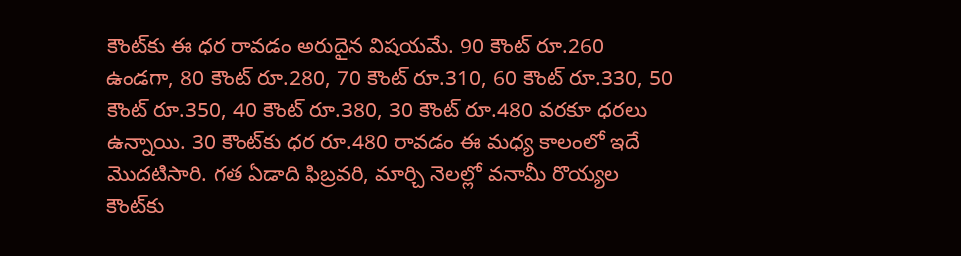కౌంట్‌కు ఈ ధర రావడం అరుదైన విషయమే. 90 కౌంట్‌ రూ.260 ఉండగా, 80 కౌంట్‌ రూ.280, 70 కౌంట్‌ రూ.310, 60 కౌంట్‌ రూ.330, 50 కౌంట్‌ రూ.350, 40 కౌంట్‌ రూ.380, 30 కౌంట్‌ రూ.480 వరకూ ధరలు ఉన్నాయి. 30 కౌంట్‌కు ధర రూ.480 రావడం ఈ మధ్య కాలంలో ఇదే మొదటిసారి. గత ఏడాది ఫిబ్రవరి, మార్చి నెలల్లో వనామీ రొయ్యల కౌంట్‌కు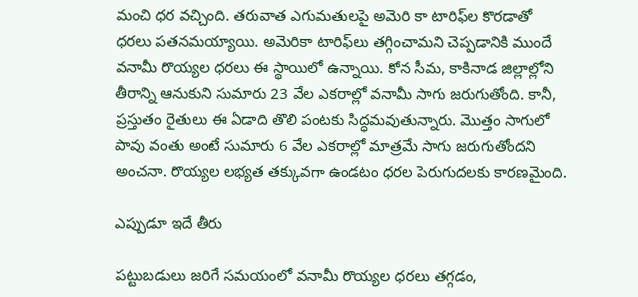మంచి ధర వచ్చింది. తరువాత ఎగుమతులపై అమెరి కా టారిఫ్‌ల కొరడాతో ధరలు పతనమయ్యాయి. అమెరికా టారిఫ్‌లు తగ్గించామని చెప్పడానికి ముందే వనామీ రొయ్యల ధరలు ఈ స్థాయిలో ఉన్నాయి. కోన సీమ, కాకినాడ జిల్లాల్లోని తీరాన్ని ఆనుకుని సుమారు 23 వేల ఎకరాల్లో వనామీ సాగు జరుగుతోంది. కానీ, ప్రస్తుతం రైతులు ఈ ఏడాది తొలి పంటకు సిద్ధమవుతున్నారు. మొత్తం సాగులో పావు వంతు అంటే సుమారు 6 వేల ఎకరాల్లో మాత్రమే సాగు జరుగుతోందని అంచనా. రొయ్యల లభ్యత తక్కువగా ఉండటం ధరల పెరుగుదలకు కారణమైంది.

ఎప్పుడూ ఇదే తీరు

పట్టుబడులు జరిగే సమయంలో వనామీ రొయ్యల ధరలు తగ్గడం,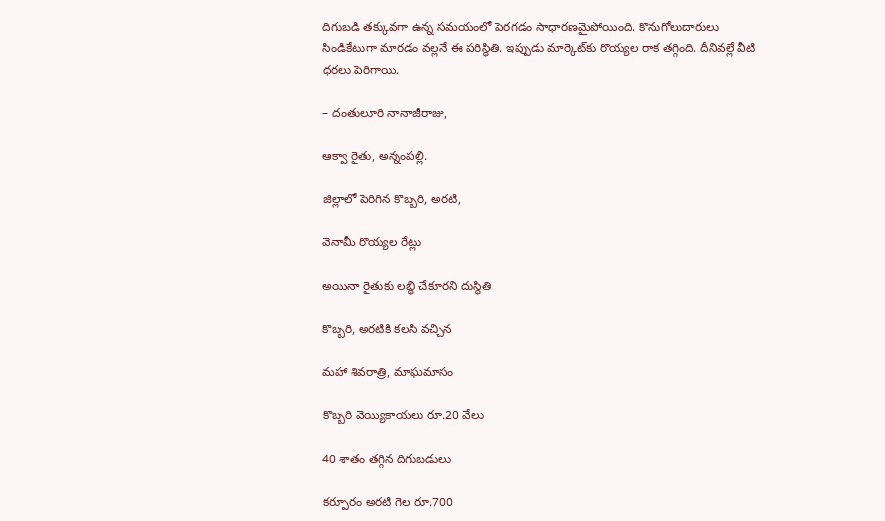దిగుబడి తక్కువగా ఉన్న సమయంలో పెరగడం సాధారణమైపోయింది. కొనుగోలుదారులు సిండికేటుగా మారడం వల్లనే ఈ పరిస్థితి. ఇప్పుడు మార్కెట్‌కు రొయ్యల రాక తగ్గింది. దీనివల్లే వీటి ధరలు పెరిగాయి.

– దంతులూరి నానాజీరాజు,

ఆక్వా రైతు, అన్నంపల్లి.

జిల్లాలో పెరిగిన కొబ్బరి, అరటి,

వెనామీ రొయ్యల రేట్లు

అయినా రైతుకు లబ్ధి చేకూరని దుస్థితి

కొబ్బరి, అరటికి కలసి వచ్చిన

మహా శివరాత్రి, మాఘమాసం

కొబ్బరి వెయ్యికాయలు రూ.20 వేలు

40 శాతం తగ్గిన దిగుబడులు

కర్పూరం అరటి గెల రూ.700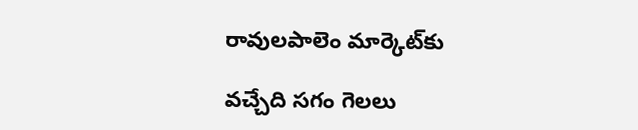రావులపాలెం మార్కెట్‌కు

వచ్చేది సగం గెలలు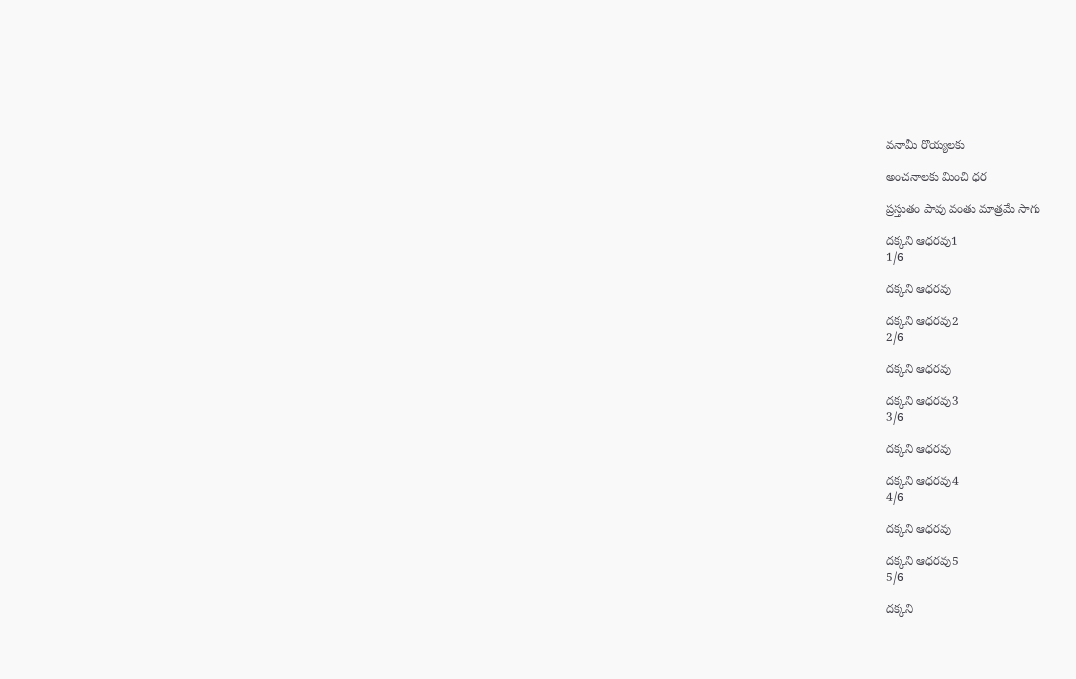వనామీ రొయ్యలకు

అంచనాలకు మించి ధర

ప్రస్తుతం పావు వంతు మాత్రమే సాగు

దక్కని ఆధరవు1
1/6

దక్కని ఆధరవు

దక్కని ఆధరవు2
2/6

దక్కని ఆధరవు

దక్కని ఆధరవు3
3/6

దక్కని ఆధరవు

దక్కని ఆధరవు4
4/6

దక్కని ఆధరవు

దక్కని ఆధరవు5
5/6

దక్కని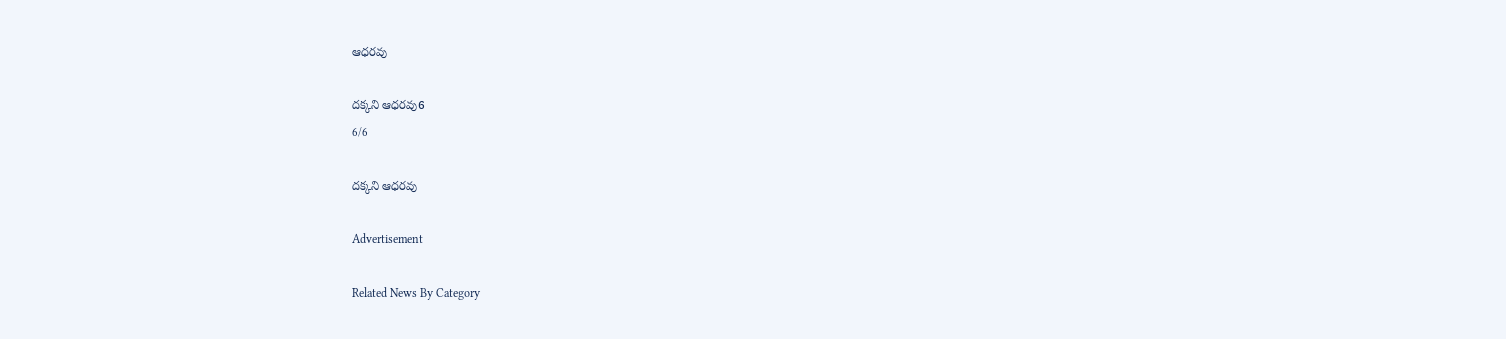ఆధరవు

దక్కని ఆధరవు6
6/6

దక్కని ఆధరవు

Advertisement

Related News By Category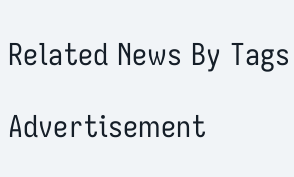Related News By Tags

Advertisement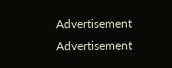Advertisement
Advertisement